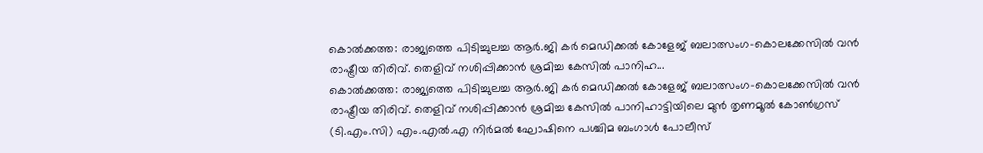കൊൽക്കത്ത: രാജ്യത്തെ പിടിച്ചുലച്ച ആർ.ജി കർ മെഡിക്കൽ കോളേജ് ബലാത്സംഗ-കൊലക്കേസിൽ വൻ രാഷ്ട്രീയ തിരിവ്. തെളിവ് നശിപ്പിക്കാൻ ശ്രമിച്ച കേസിൽ പാനിഹ...
കൊൽക്കത്ത: രാജ്യത്തെ പിടിച്ചുലച്ച ആർ.ജി കർ മെഡിക്കൽ കോളേജ് ബലാത്സംഗ-കൊലക്കേസിൽ വൻ രാഷ്ട്രീയ തിരിവ്. തെളിവ് നശിപ്പിക്കാൻ ശ്രമിച്ച കേസിൽ പാനിഹാട്ടിയിലെ മുൻ തൃണമൂൽ കോൺഗ്രസ് (ടി.എം.സി) എം.എൽ.എ നിർമൽ ഘോഷിനെ പശ്ചിമ ബംഗാൾ പോലീസ്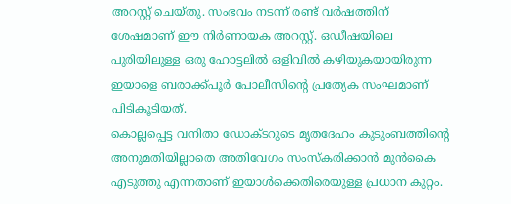അറസ്റ്റ് ചെയ്തു. സംഭവം നടന്ന് രണ്ട് വർഷത്തിന് ശേഷമാണ് ഈ നിർണായക അറസ്റ്റ്. ഒഡീഷയിലെ പുരിയിലുള്ള ഒരു ഹോട്ടലിൽ ഒളിവിൽ കഴിയുകയായിരുന്ന ഇയാളെ ബരാക്ക്പൂർ പോലീസിന്റെ പ്രത്യേക സംഘമാണ് പിടികൂടിയത്.
കൊല്ലപ്പെട്ട വനിതാ ഡോക്ടറുടെ മൃതദേഹം കുടുംബത്തിന്റെ അനുമതിയില്ലാതെ അതിവേഗം സംസ്കരിക്കാൻ മുൻകൈ എടുത്തു എന്നതാണ് ഇയാൾക്കെതിരെയുള്ള പ്രധാന കുറ്റം.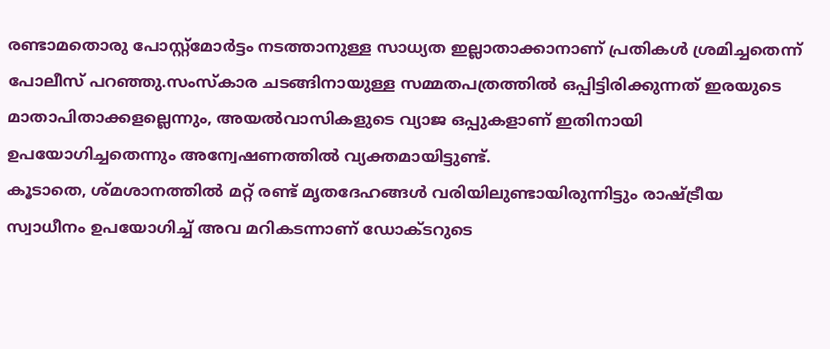രണ്ടാമതൊരു പോസ്റ്റ്മോർട്ടം നടത്താനുള്ള സാധ്യത ഇല്ലാതാക്കാനാണ് പ്രതികൾ ശ്രമിച്ചതെന്ന് പോലീസ് പറഞ്ഞു.സംസ്കാര ചടങ്ങിനായുള്ള സമ്മതപത്രത്തിൽ ഒപ്പിട്ടിരിക്കുന്നത് ഇരയുടെ മാതാപിതാക്കളല്ലെന്നും, അയൽവാസികളുടെ വ്യാജ ഒപ്പുകളാണ് ഇതിനായി ഉപയോഗിച്ചതെന്നും അന്വേഷണത്തിൽ വ്യക്തമായിട്ടുണ്ട്.
കൂടാതെ, ശ്മശാനത്തിൽ മറ്റ് രണ്ട് മൃതദേഹങ്ങൾ വരിയിലുണ്ടായിരുന്നിട്ടും രാഷ്ട്രീയ സ്വാധീനം ഉപയോഗിച്ച് അവ മറികടന്നാണ് ഡോക്ടറുടെ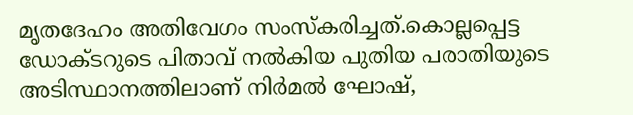മൃതദേഹം അതിവേഗം സംസ്കരിച്ചത്.കൊല്ലപ്പെട്ട ഡോക്ടറുടെ പിതാവ് നൽകിയ പുതിയ പരാതിയുടെ അടിസ്ഥാനത്തിലാണ് നിർമൽ ഘോഷ്,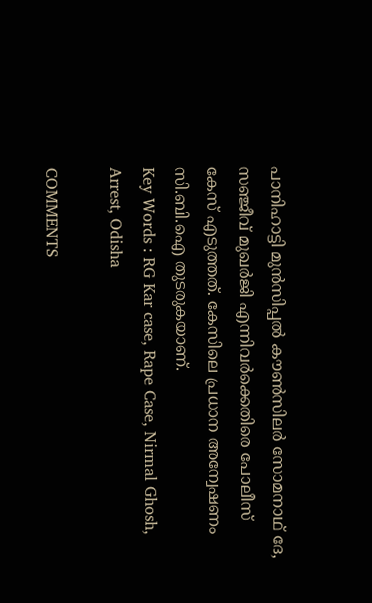പാനിഹാട്ടി മുൻസിപ്പൽ കൗൺസിലർ സോമനാഥ് ദേ, സഞ്ജീവ് മുഖർജി എന്നിവർക്കെതിരെ പോലീസ് കേസ് എടുത്തത്. കേസിലെ പ്രധാന അന്വേഷണം സി.ബി.ഐ തുടരുകയാണ്.
Key Words : RG Kar case, Rape Case, Nirmal Ghosh, Arrest, Odisha

COMMENTS